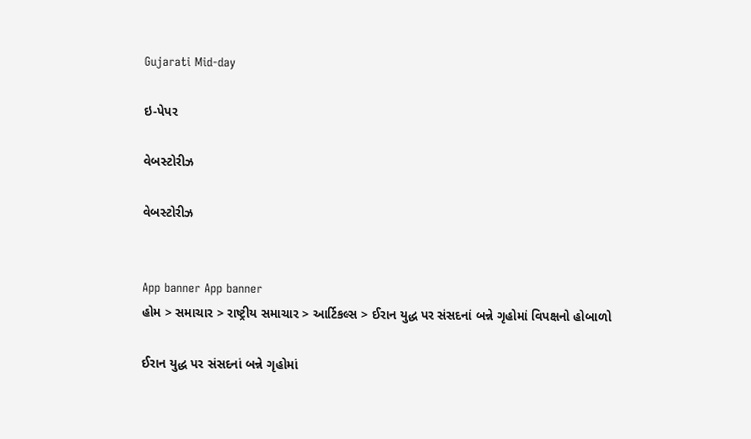Gujarati Mid-day

ઇ-પેપર

વેબસ્ટોરીઝ

વેબસ્ટોરીઝ


App banner App banner
હોમ > સમાચાર > રાષ્ટ્રીય સમાચાર > આર્ટિકલ્સ > ઈરાન યુદ્ધ પર સંસદનાં બન્ને ગૃહોમાં વિપક્ષનો હોબાળો

ઈરાન યુદ્ધ પર સંસદનાં બન્ને ગૃહોમાં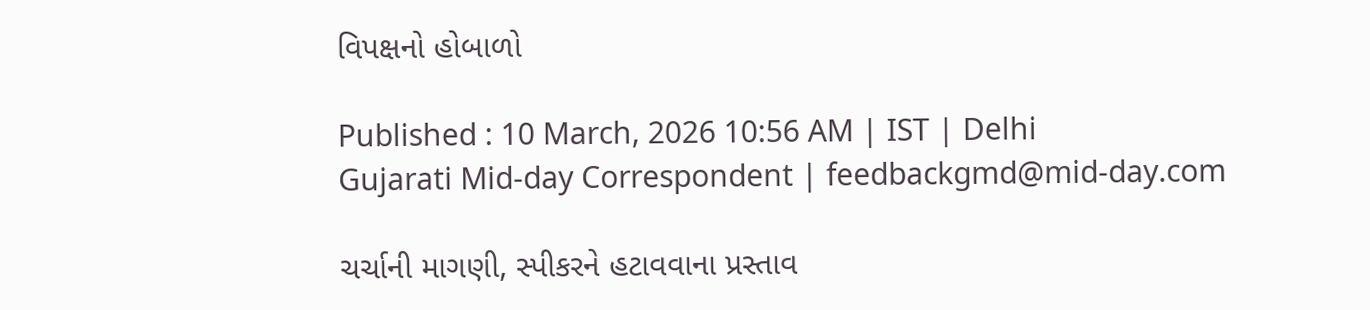વિપક્ષનો હોબાળો

Published : 10 March, 2026 10:56 AM | IST | Delhi
Gujarati Mid-day Correspondent | feedbackgmd@mid-day.com

ચર્ચાની માગણી, સ્પીકરને હટાવવાના પ્રસ્તાવ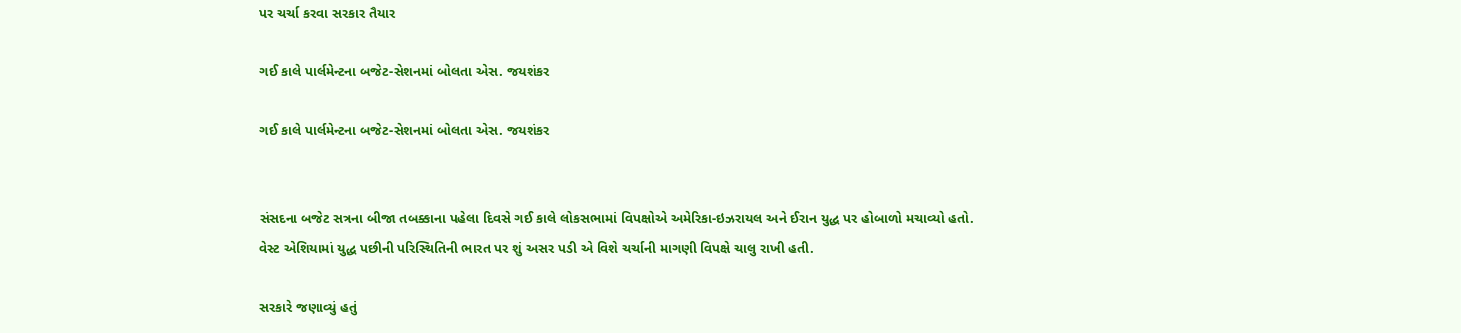પર ચર્ચા કરવા સરકાર તૈયાર

ગઈ કાલે પાર્લમેન્ટના બજેટ-સેશનમાં બોલતા એસ. જયશંકર

ગઈ કાલે પાર્લમેન્ટના બજેટ-સેશનમાં બોલતા એસ. જયશંકર


સંસદના બજેટ સત્રના બીજા તબક્કાના પહેલા દિવસે ગઈ કાલે લોકસભામાં વિપક્ષોએ અમેરિકા-ઇઝરાયલ અને ઈરાન યુદ્ધ પર હોબાળો મચાવ્યો હતો. વેસ્ટ એશિયામાં યુદ્ધ પછીની પરિસ્થિતિની ભારત પર શું અસર પડી એ વિશે ચર્ચાની માગણી વિપક્ષે ચાલુ રાખી હતી.

સરકારે જણાવ્યું હતું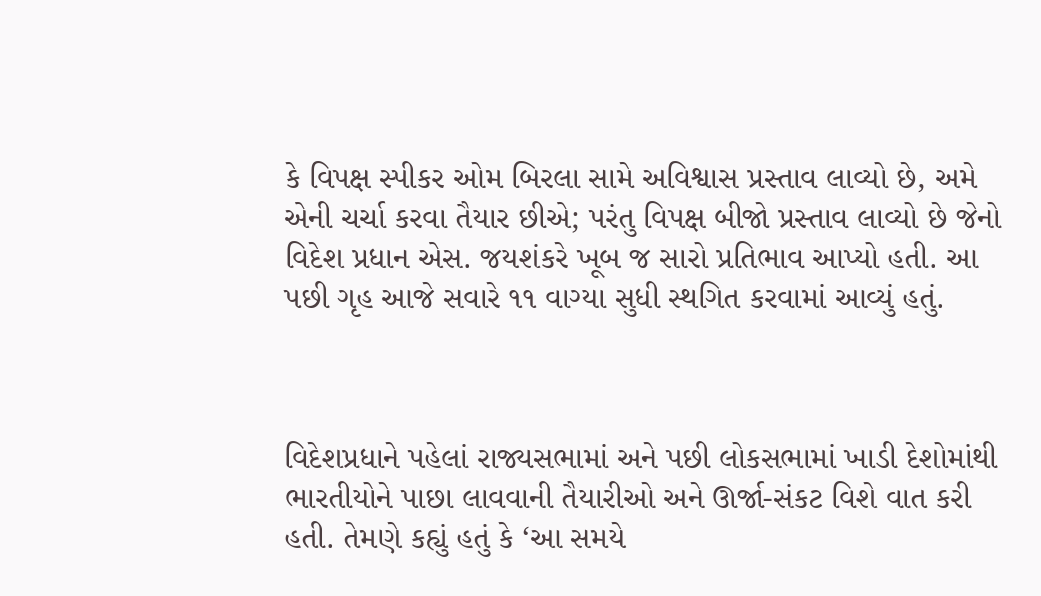કે વિપક્ષ સ્પીકર ઓમ બિરલા સામે અવિશ્વાસ પ્રસ્તાવ લાવ્યો છે, અમે એની ચર્ચા કરવા તૈયાર છીએ; પરંતુ વિપક્ષ બીજો પ્રસ્તાવ લાવ્યો છે જેનો વિદેશ પ્રધાન એસ. જયશંકરે ખૂબ જ સારો પ્રતિભાવ આપ્યો હતી. આ પછી ગૃહ આજે સવારે ૧૧ વાગ્યા સુધી સ્થગિત કરવામાં આવ્યું હતું.



વિદેશપ્રધાને પહેલાં રાજ્યસભામાં અને પછી લોકસભામાં ખાડી દેશોમાંથી ભારતીયોને પાછા લાવવાની તૈયારીઓ અને ઊર્જા-સંકટ વિશે વાત કરી હતી. તેમણે કહ્યું હતું કે ‘આ સમયે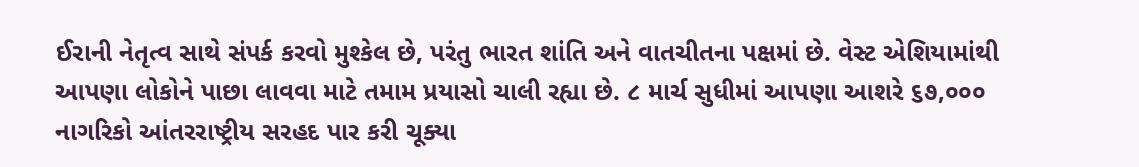ઈરાની નેતૃત્વ સાથે સંપર્ક કરવો મુશ્કેલ છે, પરંતુ ભારત શાંતિ અને વાતચીતના પક્ષમાં છે. વેસ્ટ એશિયામાંથી આપણા લોકોને પાછા લાવવા માટે તમામ પ્રયાસો ચાલી રહ્યા છે. ૮ માર્ચ સુધીમાં આપણા આશરે ૬૭,૦૦૦ નાગરિકો આંતરરાષ્ટ્રીય સરહદ પાર કરી ચૂક્યા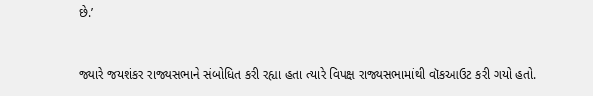છે.’


જ્યારે જયશંકર રાજ્યસભાને સંબોધિત કરી રહ્યા હતા ત્યારે વિપક્ષ રાજ્યસભામાંથી વૉકઆઉટ કરી ગયો હતો.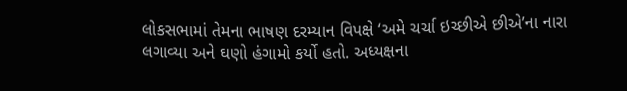લોકસભામાં તેમના ભાષણ દરમ્યાન વિપક્ષે ‘અમે ચર્ચા ઇચ્છીએ છીએ’ના નારા લગાવ્યા અને ઘણો હંગામો કર્યો હતો. અધ્યક્ષના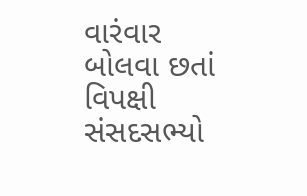વારંવાર બોલવા છતાં વિપક્ષી સંસદસભ્યો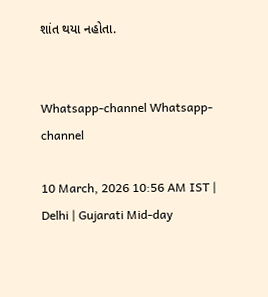શાંત થયા નહોતા.


Whatsapp-channel Whatsapp-channel

10 March, 2026 10:56 AM IST | Delhi | Gujarati Mid-day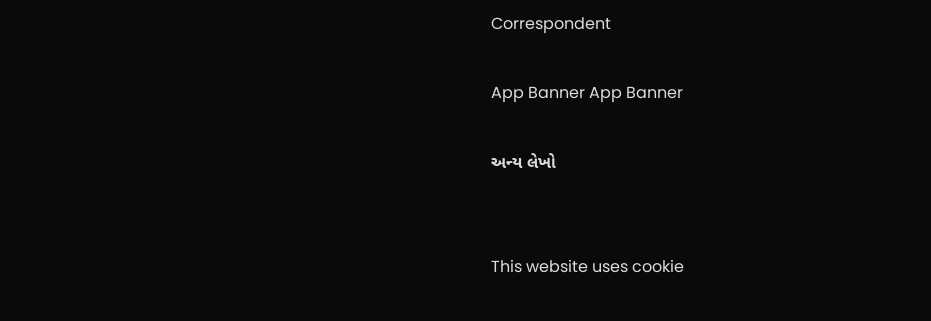Correspondent

App Banner App Banner

અન્ય લેખો


This website uses cookie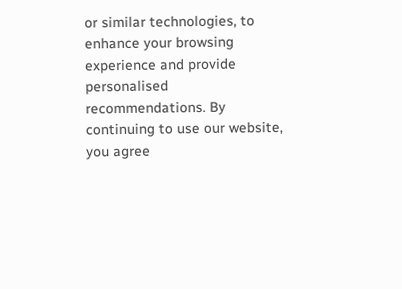or similar technologies, to enhance your browsing experience and provide personalised recommendations. By continuing to use our website, you agree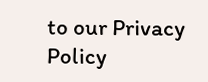to our Privacy Policy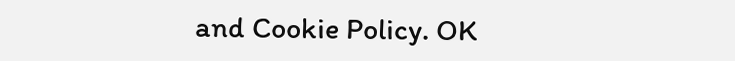and Cookie Policy. OK